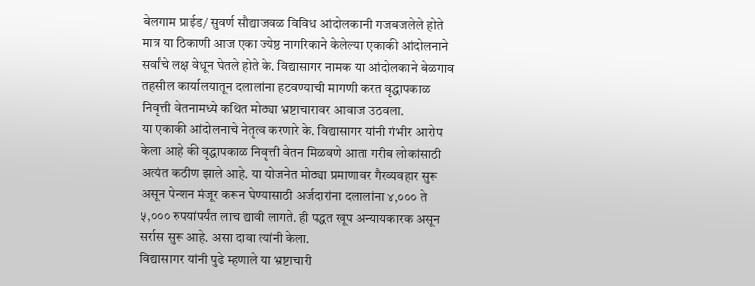बेलगाम प्राईड/ सुवर्ण सौद्याजवळ विविध आंदोलकानी गजबजलेले होते मात्र या ठिकाणी आज एका ज्येष्ठ नागरिकाने केलेल्या एकाकी आंदोलनाने सर्वांचे लक्ष वेधून घेतले होते के. विद्यासागर नामक या आंदोलकाने बेळगाव तहसील कार्यालयातून दलालांना हटवण्याची मागणी करत वृद्धापकाळ निवृत्ती वेतनामध्ये कथित मोठ्या भ्रष्टाचारावर आवाज उठवला.
या एकाकी आंदोलनाचे नेतृत्व करणारे के. विद्यासागर यांनी गंभीर आरोप केला आहे की वृद्धापकाळ निवृत्ती वेतन मिळवणे आता गरीब लोकांसाठी अत्यंत कठीण झाले आहे. या योजनेत मोठ्या प्रमाणावर गैरव्यवहार सुरू असून पेन्शन मंजूर करून घेण्यासाठी अर्जदारांना दलालांना ४,००० ते ५,००० रुपयांपर्यंत लाच द्यावी लागते. ही पद्धत खूप अन्यायकारक असून सर्रास सुरू आहे. असा दावा त्यांनी केला.
विद्यासागर यांनी पुढे म्हणाले या भ्रष्टाचारी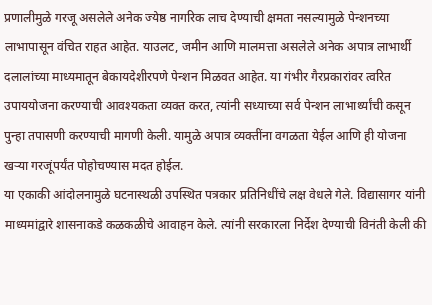प्रणालीमुळे गरजू असलेले अनेक ज्येष्ठ नागरिक लाच देण्याची क्षमता नसल्यामुळे पेन्शनच्या लाभापासून वंचित राहत आहेत. याउलट, जमीन आणि मालमत्ता असलेले अनेक अपात्र लाभार्थी दलालांच्या माध्यमातून बेकायदेशीरपणे पेन्शन मिळवत आहेत. या गंभीर गैरप्रकारांवर त्वरित उपाययोजना करण्याची आवश्यकता व्यक्त करत, त्यांनी सध्याच्या सर्व पेन्शन लाभार्थ्यांची कसून पुन्हा तपासणी करण्याची मागणी केली. यामुळे अपात्र व्यक्तींना वगळता येईल आणि ही योजना खऱ्या गरजूंपर्यंत पोहोचण्यास मदत होईल.
या एकाकी आंदोलनामुळे घटनास्थळी उपस्थित पत्रकार प्रतिनिधींचे लक्ष वेधले गेले. विद्यासागर यांनी माध्यमांद्वारे शासनाकडे कळकळीचे आवाहन केले. त्यांनी सरकारला निर्देश देण्याची विनंती केली की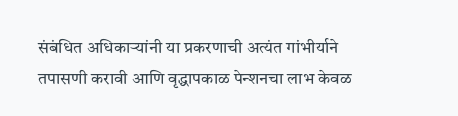संबंधित अधिकाऱ्यांनी या प्रकरणाची अत्यंत गांभीर्याने तपासणी करावी आणि वृद्धापकाळ पेन्शनचा लाभ केवळ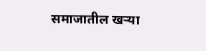समाजातील खऱ्या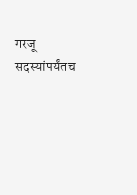गरजू सदस्यांपर्यंतच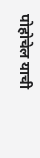पोहोचेल याची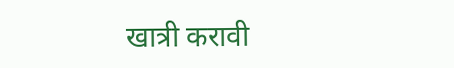खात्री करावी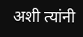अशी त्यांनी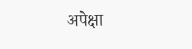अपेक्षा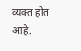व्यक्त होत आहे.